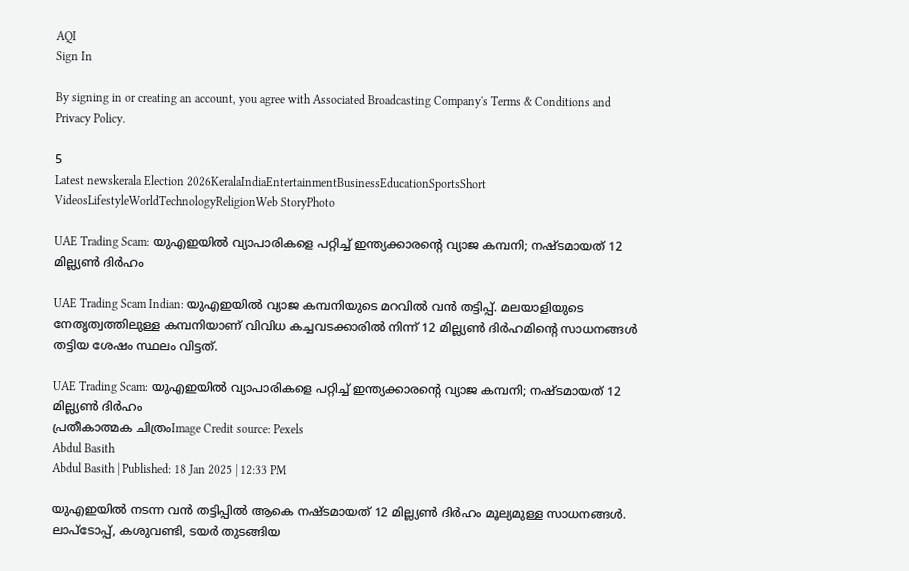AQI
Sign In

By signing in or creating an account, you agree with Associated Broadcasting Company's Terms & Conditions and Privacy Policy.

5
Latest newskerala Election 2026KeralaIndiaEntertainmentBusinessEducationSportsShort VideosLifestyleWorldTechnologyReligionWeb StoryPhoto

UAE Trading Scam: യുഎഇയിൽ വ്യാപാരികളെ പറ്റിച്ച് ഇന്ത്യക്കാരൻ്റെ വ്യാജ കമ്പനി; നഷ്ടമായത് 12 മില്ല്യൺ ദിർഹം

UAE Trading Scam Indian: യുഎഇയിൽ വ്യാജ കമ്പനിയുടെ മറവിൽ വൻ തട്ടിപ്പ്. മലയാളിയുടെ നേതൃത്വത്തിലുള്ള കമ്പനിയാണ് വിവിധ കച്ചവടക്കാരിൽ നിന്ന് 12 മില്ല്യൺ ദിർഹമിൻ്റെ സാധനങ്ങൾ തട്ടിയ ശേഷം സ്ഥലം വിട്ടത്.

UAE Trading Scam: യുഎഇയിൽ വ്യാപാരികളെ പറ്റിച്ച് ഇന്ത്യക്കാരൻ്റെ വ്യാജ കമ്പനി; നഷ്ടമായത് 12 മില്ല്യൺ ദിർഹം
പ്രതീകാത്മക ചിത്രംImage Credit source: Pexels
Abdul Basith
Abdul Basith | Published: 18 Jan 2025 | 12:33 PM

യുഎഇയിൽ നടന്ന വൻ തട്ടിപ്പിൽ ആകെ നഷ്ടമായത് 12 മില്ല്യൺ ദിർഹം മൂല്യമുള്ള സാധനങ്ങൾ. ലാപ്ടോപ്പ്, കശുവണ്ടി, ടയർ തുടങ്ങിയ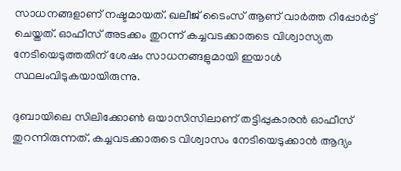സാധനങ്ങളാണ് നഷ്ടമായത്. ഖലീജ് ടൈംസ് ആണ് വാർത്ത റിപ്പോർട്ട് ചെയ്തത്. ഓഫീസ് അടക്കം തുറന്ന് കച്ചവടക്കാരുടെ വിശ്വാസ്യത നേടിയെടുത്തതിന് ശേഷം സാധനങ്ങളുമായി ഇയാൾ സ്ഥലംവിടുകയായിരുന്നു.

ദുബായിലെ സിലിക്കോൺ ഒയാസിസിലാണ് തട്ടിപ്പുകാരൻ ഓഫീസ് തുറന്നിരുന്നത്. കച്ചവടക്കാരുടെ വിശ്വാസം നേടിയെടുക്കാൻ ആദ്യം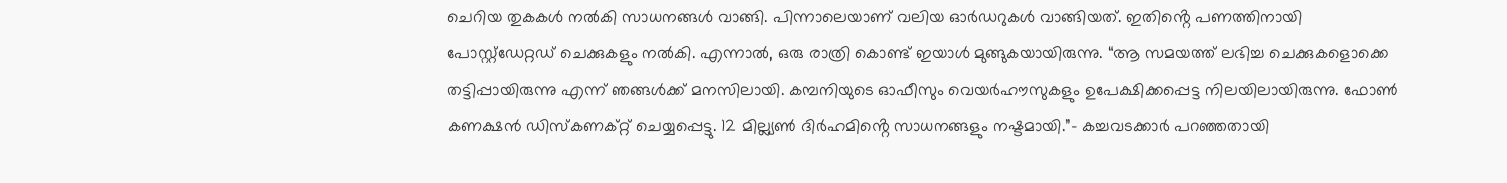ചെറിയ തുകകൾ നൽകി സാധനങ്ങൾ വാങ്ങി. പിന്നാലെയാണ് വലിയ ഓർഡറുകൾ വാങ്ങിയത്. ഇതിൻ്റെ പണത്തിനായി പോസ്റ്റ്ഡേറ്റഡ് ചെക്കുകളും നൽകി. എന്നാൽ, ഒരു രാത്രി കൊണ്ട് ഇയാൾ മുങ്ങുകയായിരുന്നു. “ആ സമയത്ത് ലഭിച്ച ചെക്കുകളൊക്കെ തട്ടിപ്പായിരുന്നു എന്ന് ഞങ്ങൾക്ക് മനസിലായി. കമ്പനിയുടെ ഓഫീസും വെയർഹൗസുകളും ഉപേക്ഷിക്കപ്പെട്ട നിലയിലായിരുന്നു. ഫോൺ കണക്ഷൻ ഡിസ്കണക്റ്റ് ചെയ്യപ്പെട്ടു. 12 മില്ല്യൺ ദിർഹമിൻ്റെ സാധനങ്ങളും നഷ്ടമായി.”- കച്ചവടക്കാർ പറഞ്ഞതായി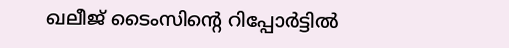ഖലീജ് ടൈംസിൻ്റെ റിപ്പോർട്ടിൽ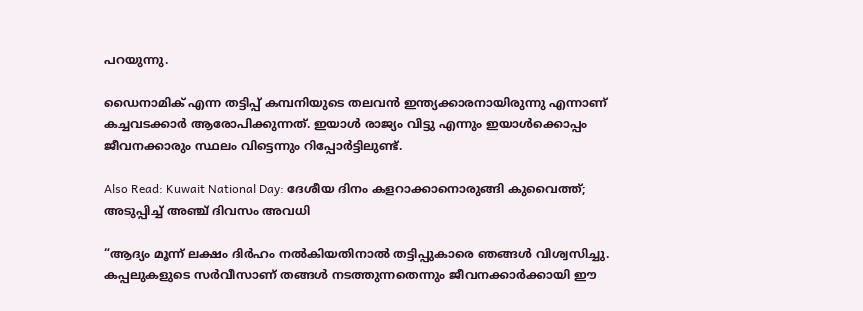പറയുന്നു.

ഡൈനാമിക് എന്ന തട്ടിപ്പ് കമ്പനിയുടെ തലവൻ ഇന്ത്യക്കാരനായിരുന്നു എന്നാണ് കച്ചവടക്കാർ ആരോപിക്കുന്നത്. ഇയാൾ രാജ്യം വിട്ടു എന്നും ഇയാൾക്കൊപ്പം ജീവനക്കാരും സ്ഥലം വിട്ടെന്നും റിപ്പോർട്ടിലുണ്ട്.

Also Read: Kuwait National Day: ദേശീയ ദിനം കളറാക്കാനൊരുങ്ങി കുവൈത്ത്; അടുപ്പിച്ച് അഞ്ച് ദിവസം അവധി

“ആദ്യം മൂന്ന് ലക്ഷം ദിർഹം നൽകിയതിനാൽ തട്ടിപ്പുകാരെ ഞങ്ങൾ വിശ്വസിച്ചു. കപ്പലുകളുടെ സർവീസാണ് തങ്ങൾ നടത്തുന്നതെന്നും ജീവനക്കാർക്കായി ഈ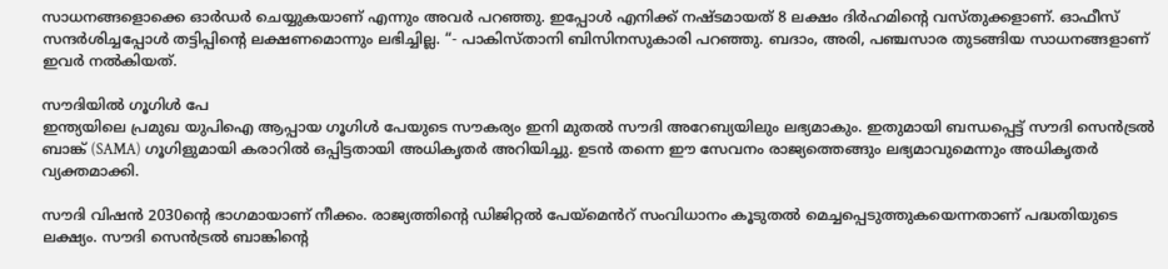സാധനങ്ങളൊക്കെ ഓർഡർ ചെയ്യുകയാണ് എന്നും അവർ പറഞ്ഞു. ഇപ്പോൾ എനിക്ക് നഷ്ടമായത് 8 ലക്ഷം ദിർഹമിൻ്റെ വസ്തുക്കളാണ്. ഓഫീസ് സന്ദർശിച്ചപ്പോൾ തട്ടിപ്പിൻ്റെ ലക്ഷണമൊന്നും ലഭിച്ചില്ല. “- പാകിസ്താനി ബിസിനസുകാരി പറഞ്ഞു. ബദാം, അരി, പഞ്ചസാര തുടങ്ങിയ സാധനങ്ങളാണ് ഇവർ നൽകിയത്.

സൗദിയിൽ ഗൂഗിൾ പേ
ഇന്ത്യയിലെ പ്രമുഖ യുപിഐ ആപ്പായ ഗൂഗിൾ പേയുടെ സൗകര്യം ഇനി മുതൽ സൗദി അറേബ്യയിലും ലഭ്യമാകും. ഇതുമായി ബന്ധപ്പെട്ട് സൗദി സെൻട്രൽ ബാങ്ക് (SAMA) ഗൂഗിളുമായി കരാറിൽ ഒപ്പിട്ടതായി അധികൃതർ അറിയിച്ചു. ഉടൻ തന്നെ ഈ സേവനം രാജ്യത്തെങ്ങും ലഭ്യമാവുമെന്നും അധികൃതർ വ്യക്തമാക്കി.

സൗദി വിഷൻ 2030ൻ്റെ ഭാഗമായാണ് നീക്കം. രാജ്യത്തിൻ്റെ ഡിജിറ്റൽ പേയ്‌മെൻറ് സംവിധാനം കൂടുതൽ മെച്ചപ്പെടുത്തുകയെന്നതാണ് പദ്ധതിയുടെ ലക്ഷ്യം. സൗദി സെൻട്രൽ ബാങ്കിൻ്റെ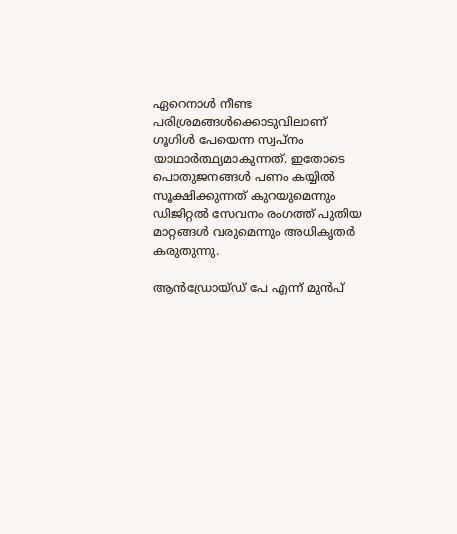ഏറെനാൾ നീണ്ട പരിശ്രമങ്ങൾക്കൊടുവിലാണ് ഗൂഗിൾ പേയെന്ന സ്വപ്നം യാഥാർത്ഥ്യമാകുന്നത്. ഇതോടെ പൊതുജനങ്ങൾ പണം കയ്യിൽ സൂക്ഷിക്കുന്നത് കുറയുമെന്നും ഡിജിറ്റൽ സേവനം രംഗത്ത് പുതിയ മാറ്റങ്ങൾ വരുമെന്നും അധികൃതർ കരുതുന്നു.

ആൻഡ്രോയ്ഡ് പേ എന്ന് മുൻപ്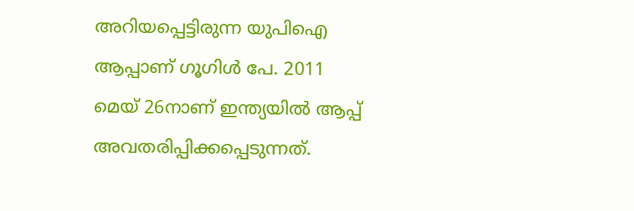അറിയപ്പെട്ടിരുന്ന യുപിഐ ആപ്പാണ് ഗൂഗിൾ പേ. 2011 മെയ് 26നാണ് ഇന്ത്യയിൽ ആപ്പ് അവതരിപ്പിക്കപ്പെടുന്നത്.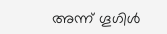അന്ന് ഗൂഗിൾ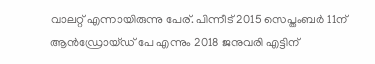വാലറ്റ് എന്നായിരുന്നു പേര്. പിന്നീട് 2015 സെപ്തംബർ 11ന് ആൻഡ്രോയ്ഡ് പേ എന്നും 2018 ജനുവരി എട്ടിന്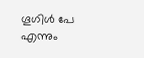ഗൂഗിൾ പേ എന്നും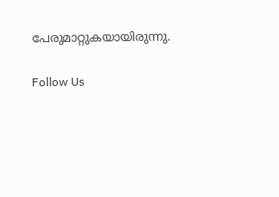പേരുമാറ്റുകയായിരുന്നു.

Follow Us